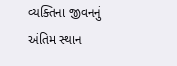વ્યક્તિના જીવનનું અંતિમ સ્થાન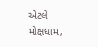એટલે મોક્ષધામ,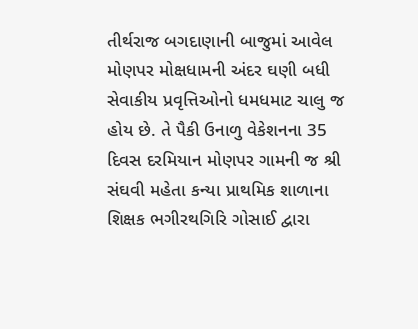તીર્થરાજ બગદાણાની બાજુમાં આવેલ મોણપર મોક્ષધામની અંદર ઘણી બધી સેવાકીય પ્રવૃત્તિઓનો ધમધમાટ ચાલુ જ હોય છે. તે પૈકી ઉનાળુ વેકેશનના 35 દિવસ દરમિયાન મોણપર ગામની જ શ્રી સંઘવી મહેતા કન્યા પ્રાથમિક શાળાના શિક્ષક ભગીરથગિરિ ગોસાઈ દ્વારા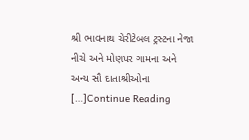શ્રી ભાવનાથ ચેરીટેબલ ટ્રસ્ટના નેજા નીચે અને મોણપર ગામના અને અન્ય સૌ દાતાશ્રીઓના […]Continue Reading